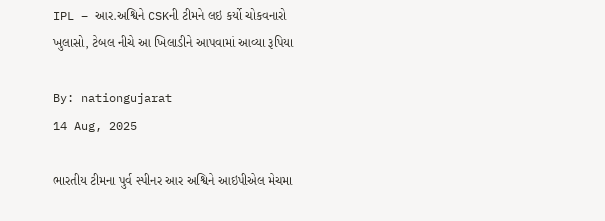IPL – આર.અશ્વિને CSKની ટીમને લઇ કર્યો ચોકવનારો ખુલાસો, ટેબલ નીચે આ ખિલાડીને આપવામાં આવ્યા રૂપિયા

By: nationgujarat
14 Aug, 2025

ભારતીય ટીમના પુર્વ સ્પીનર આર અશ્વિને આઇપીએલ મેચમા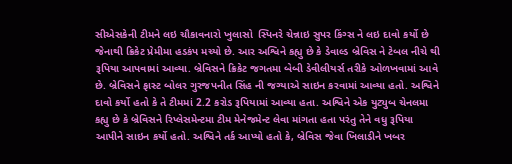સીએસકેની ટીમને લઇ ચૌકાવનારો ખુલાસો  સ્પિનરે ચેન્નાઇ સુપર કિંગ્સ ને લઇ દાવો કર્યો છે જેનાથી ક્રિકેટ પ્રેમીમા હડકંપ મચ્યો છે. આર અશ્વિને કહ્યુ છે કે ડેવાલ્ડ બ્રેવિસ ને ટેબલ નીચે થી રૂપિયા આપવામાં આવ્યા. બ્રેવિસને ક્રિકેટ જગતમા બેબી ડેવીલીયર્સ તરીકે ઓળખવામાં આવે છે. બ્રેવિસને ફાસ્ટ બોલર ગુરજપનીત સિંહ ની જગ્યાએ સાઇન કરવામાં આવ્યા હતો. અશ્વિને દાવો કર્યો હતો કે તે ટીમમાં 2.2 કરોડ રૂપિયામાં આવ્યા હતા. અશ્વિને એક યુટ્યુબ ચેનલમા કહ્યુ છે કે બ્રેવિસને રિપ્લેસમેન્ટમા ટીમ મેનેજમેન્ટ લેવા માંગતા હતા પરંતુ તેને વધુ રૂપિયા આપીને સાઇન કર્યો હતો. અશ્વિને તર્ક આપ્યો હતો કે, બ્રેવિસ જેવા ખિલાડીને ખબર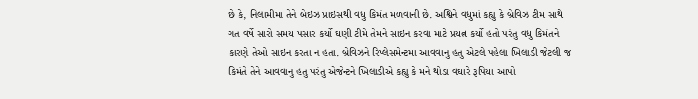છે કે, નિલામીમા તેને બેઇઝ પ્રાઇસથી વધુ કિમંત મળવાની છે. અશ્વિને વધુમાં કહ્યુ કે બ્રેવિઝ ટીમ સાથે ગત વર્ષે સારો સમય પસાર કર્યો ઘણી ટીમે તેમને સાઇન કરવા માટે પ્રયત્ન કર્યો હતો પરંતુ વધુ કિમંતને કારણે તેઓ સાઇન કરતા ન હતા. બ્રેવિઝને રિપ્લેસમેન્ટમા આવવાનુ હતુ એટલે પહેલા ખિલાડી જેટલી જ કિમંતે તેને આવવાનુ હતુ પરંતુ એજેન્ટને ખિલાડીએ કહ્યુ કે મને થોડા વઘારે રૂપિયા આપો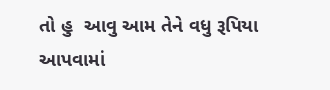તો હુ  આવુ આમ તેને વધુ રૂપિયા આપવામાં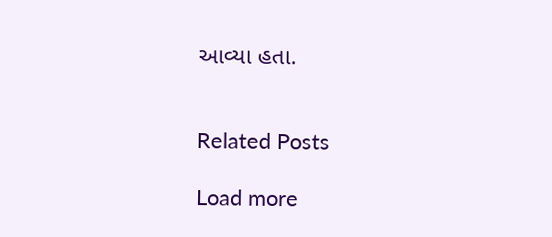આવ્યા હતા.


Related Posts

Load more